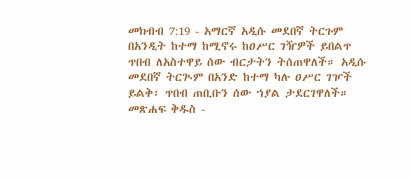መክብብ 7:19 - አማርኛ አዲሱ መደበኛ ትርጉም በአንዲት ከተማ ከሚኖሩ ከዐሥር ገዥዎች ይበልጥ ጥበብ ለአስተዋይ ሰው ብርታትን ትሰጠዋለች። አዲሱ መደበኛ ትርጒም በአንድ ከተማ ካሉ ዐሥር ገዦች ይልቅ፣ ጥበብ ጠቢቡን ሰው ኀያል ታደርገዋለች። መጽሐፍ ቅዱስ -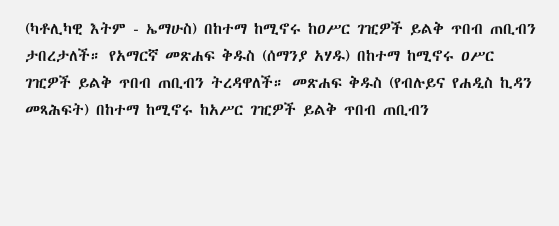(ካቶሊካዊ እትም - ኤማሁስ) በከተማ ከሚኖሩ ከዐሥር ገዢዎች ይልቅ ጥበብ ጠቢብን ታበረታለች። የአማርኛ መጽሐፍ ቅዱስ (ሰማንያ አሃዱ) በከተማ ከሚኖሩ ዐሥር ገዢዎች ይልቅ ጥበብ ጠቢብን ትረዳዋለች። መጽሐፍ ቅዱስ (የብሉይና የሐዲስ ኪዳን መጻሕፍት) በከተማ ከሚኖሩ ከአሥር ገዢዎች ይልቅ ጥበብ ጠቢብን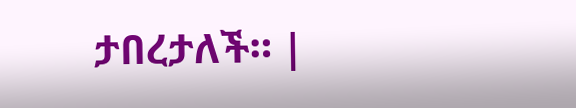ታበረታለች። |